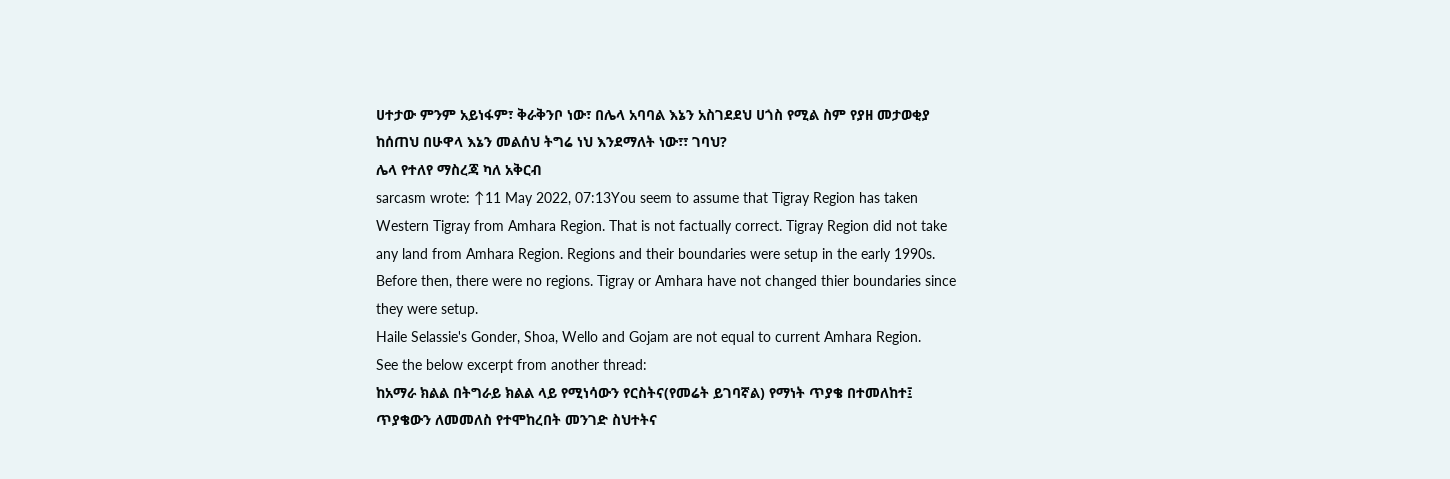ሀተታው ምንም አይነፋም፣ ቅራቅንቦ ነው፣ በሌላ አባባል እኔን አስገደደህ ሀጎስ የሚል ስም የያዘ መታወቂያ ከሰጠህ በሁዋላ እኔን መልሰህ ትግሬ ነህ እንደማለት ነው፣፣ ገባህ?
ሌላ የተለየ ማስረጃ ካለ አቅርብ
sarcasm wrote: ↑11 May 2022, 07:13You seem to assume that Tigray Region has taken Western Tigray from Amhara Region. That is not factually correct. Tigray Region did not take any land from Amhara Region. Regions and their boundaries were setup in the early 1990s. Before then, there were no regions. Tigray or Amhara have not changed thier boundaries since they were setup.
Haile Selassie's Gonder, Shoa, Wello and Gojam are not equal to current Amhara Region.
See the below excerpt from another thread:
ከአማራ ክልል በትግራይ ክልል ላይ የሚነሳውን የርስትና(የመሬት ይገባኛል) የማነት ጥያቄ በተመለከተ፤ ጥያቄውን ለመመለስ የተሞከረበት መንገድ ስህተትና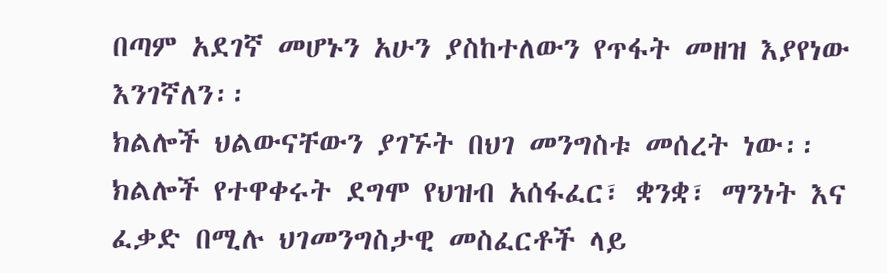በጣም አደገኛ መሆኑን አሁን ያስከተለውን የጥፋት መዘዝ እያየነው እንገኛለን፡፡
ክልሎች ህልውናቸውን ያገኙት በህገ መንግስቱ መሰረት ነው፡፡ ክልሎች የተዋቀሩት ደግሞ የህዝብ አሰፋፈር፣ ቋንቋ፣ ማንነት እና ፈቃድ በሚሉ ህገመንግስታዊ መስፈርቶች ላይ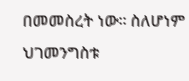በመመስረት ነው፡፡ ስለሆነም ህገመንግስቱ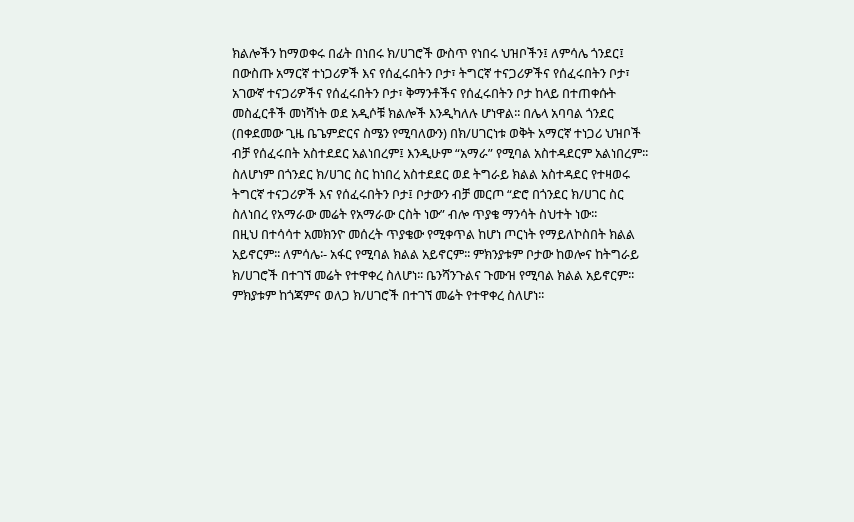ክልሎችን ከማወቀሩ በፊት በነበሩ ክ/ሀገሮች ውስጥ የነበሩ ህዝቦችን፤ ለምሳሌ ጎንደር፤ በውስጡ አማርኛ ተነጋሪዎች እና የሰፈሩበትን ቦታ፣ ትግርኛ ተናጋሪዎችና የሰፈሩበትን ቦታ፣ አገውኛ ተናጋሪዎችና የሰፈሩበትን ቦታ፣ ቅማንቶችና የሰፈሩበትን ቦታ ከላይ በተጠቀሱት መስፈርቶች መነሻነት ወደ አዲሶቹ ክልሎች እንዲካለሉ ሆነዋል፡፡ በሌላ አባባል ጎንደር (በቀደመው ጊዜ ቤጌምድርና ስሜን የሚባለውን) በክ/ሀገርነቱ ወቅት አማርኛ ተነጋሪ ህዝቦች ብቻ የሰፈሩበት አስተደደር አልነበረም፤ እንዲሁም “አማራ” የሚባል አስተዳደርም አልነበረም፡፡ ስለሆነም በጎንደር ክ/ሀገር ስር ከነበረ አስተደደር ወደ ትግራይ ክልል አስተዳደር የተዛወሩ ትግርኛ ተናጋሪዎች እና የሰፈሩበትን ቦታ፤ ቦታውን ብቻ መርጦ “ድሮ በጎንደር ክ/ሀገር ስር ስለነበረ የአማራው መሬት የአማራው ርስት ነው” ብሎ ጥያቄ ማንሳት ስህተት ነው፡፡
በዚህ በተሳሳተ አመክንዮ መሰረት ጥያቄው የሚቀጥል ከሆነ ጦርነት የማይለኮስበት ክልል አይኖርም፡፡ ለምሳሌ፡- አፋር የሚባል ክልል አይኖርም፡፡ ምክንያቱም ቦታው ከወሎና ከትግራይ ክ/ሀገሮች በተገኘ መሬት የተዋቀረ ስለሆነ፡፡ ቤንሻንጉልና ጉሙዝ የሚባል ክልል አይኖርም፡፡ ምክያቱም ከጎጃምና ወለጋ ክ/ሀገሮች በተገኘ መሬት የተዋቀረ ስለሆነ፡፡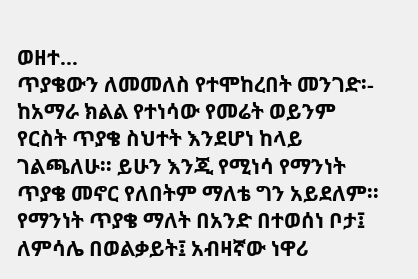ወዘተ…
ጥያቄውን ለመመለስ የተሞከረበት መንገድ፡-
ከአማራ ክልል የተነሳው የመሬት ወይንም የርስት ጥያቄ ስህተት እንደሆነ ከላይ ገልጫለሁ፡፡ ይሁን እንጂ የሚነሳ የማንነት ጥያቄ መኖር የለበትም ማለቴ ግን አይደለም፡፡ የማንነት ጥያቄ ማለት በአንድ በተወሰነ ቦታ፤ ለምሳሌ በወልቃይት፤ አብዛኛው ነዋሪ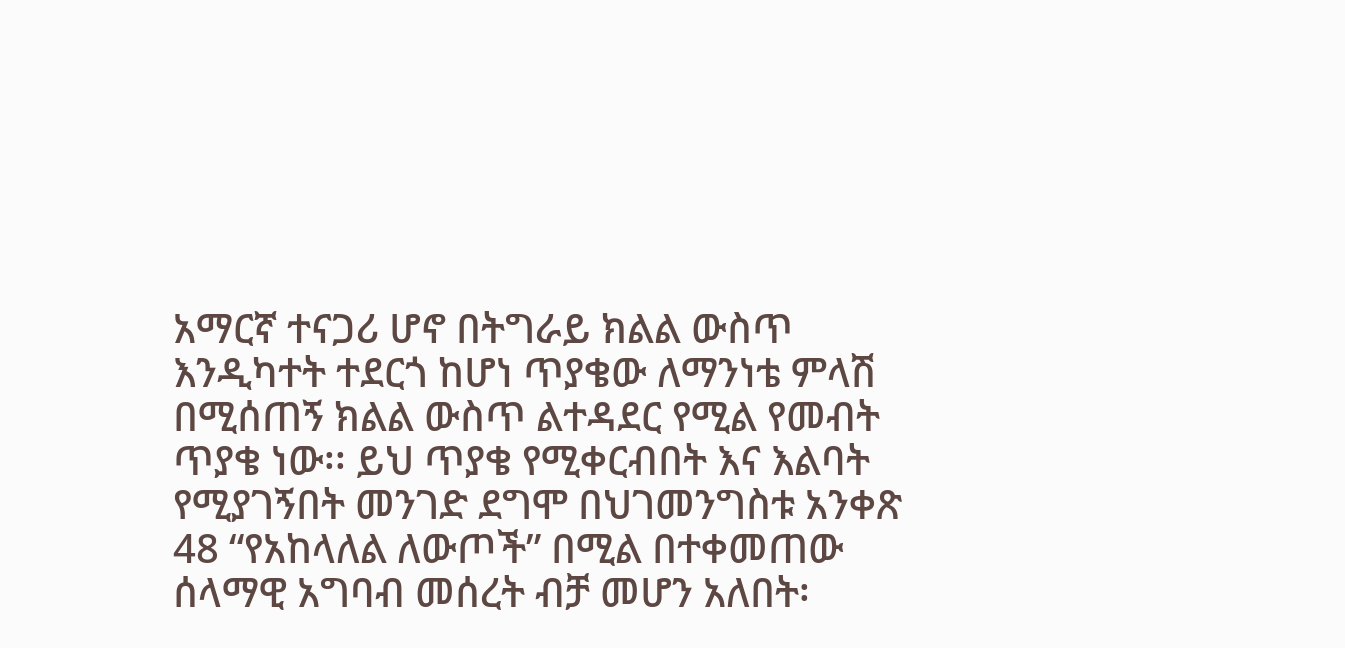አማርኛ ተናጋሪ ሆኖ በትግራይ ክልል ውስጥ እንዲካተት ተደርጎ ከሆነ ጥያቄው ለማንነቴ ምላሽ በሚሰጠኝ ክልል ውስጥ ልተዳደር የሚል የመብት ጥያቄ ነው፡፡ ይህ ጥያቄ የሚቀርብበት እና እልባት የሚያገኝበት መንገድ ደግሞ በህገመንግስቱ አንቀጽ 48 “የአከላለል ለውጦች” በሚል በተቀመጠው ሰላማዊ አግባብ መሰረት ብቻ መሆን አለበት፡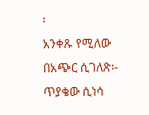፡
አንቀጹ የሚለው በአጭር ሲገለጽ፡- ጥያቄው ሲነሳ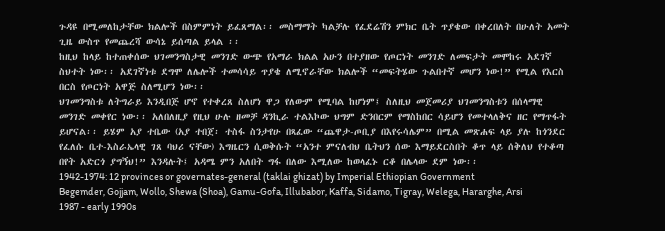ጉዳዩ በሚመለከታቸው ክልሎች በስምምነት ይፈጸማል፡፡ መስማማት ካልቻሉ የፈደሬሽን ምክር ቤት ጥያቄው በቀረበለት በሁለት አመት ጊዜ ውስጥ የመጨረሻ ውሳኔ ይሰጣል ይላል ፡፡
ከዚህ ከላይ ከተጠቀሰው ህገመንግስታዊ መንገድ ውጭ የአማራ ክልል አሁን በተያዘው የጦርነት መንገድ ለመፍታት መሞከሩ አደገኛ ስህተት ነው፡፡ አደገኛነቱ ደግሞ ለሌሎች ተመሳሳይ ጥያቄ ለሚኖራቸው ክልሎች “መፍትሄው ጉልበተኛ መሆን ነው!” የሚል የእርስ በርስ የጦርነት አዋጅ ስለሚሆን ነው፡፡
ህገመንግስቱ ለትግራይ እንዲበጅ ሆኖ የተቀረጸ ስለሆነ ዋጋ የለውም የሚባል ከሆነም፤ ስለዚህ መጀመሪያ ህገመንግስቱን በሰላማዊ መንገድ መቀየር ነው፡፡ አለበለዚያ የዚህ ሁሉ ዘመቻ ዳንኪራ ተልእኮው ህግም ድንበርም የማስከበር ሳይሆን የመተላለቅና ዘር የማጥፋት ይሆናል፡፡ ይሄም አያ ተቤው (አያ ተበጀ፡ ተስፋ ስንታየሁ በጻፈው “ጨዋታ-ጦቢያ በእየሩሳሌም” በሚል መጽሐፍ ላይ ያሉ ከጎንደር የፈለሱ ቤተ-እስራኤላዊ ገጸ ባህሪ ናቸው) እግዜርን ሲወቅሱት “አንተ ምናለብህ ቤትህን ሰው እማይደርስበት ቆጥ ላይ ሰቅለህ የተቆጣ በየት አድርጎ ያግኝህ!” እንዳሉት፤ አዳሜ ምን አለበት ግፋ በለው እሚለው ከወላፈኑ ርቆ በሌላው ደም ነው፡፡
1942-1974: 12 provinces or governates-general (taklai ghizat) by Imperial Ethiopian Government
Begemder, Gojjam, Wollo, Shewa (Shoa), Gamu-Gofa, Illubabor, Kaffa, Sidamo, Tigray, Welega, Hararghe, Arsi
1987 - early 1990s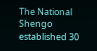The National Shengo established 30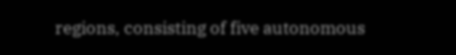regions, consisting of five autonomous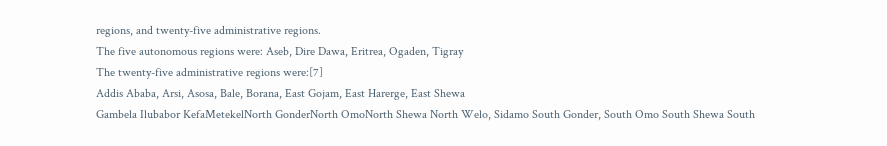regions, and twenty-five administrative regions.
The five autonomous regions were: Aseb, Dire Dawa, Eritrea, Ogaden, Tigray
The twenty-five administrative regions were:[7]
Addis Ababa, Arsi, Asosa, Bale, Borana, East Gojam, East Harerge, East Shewa
Gambela Ilubabor KefaMetekelNorth GonderNorth OmoNorth Shewa North Welo, Sidamo South Gonder, South Omo South Shewa South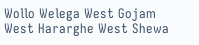Wollo Welega West Gojam West Hararghe West Shewa